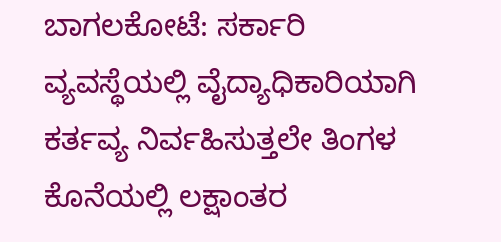ಬಾಗಲಕೋಟೆ: ಸರ್ಕಾರಿ ವ್ಯವಸ್ಥೆಯಲ್ಲಿ ವೈದ್ಯಾಧಿಕಾರಿಯಾಗಿ ಕರ್ತವ್ಯ ನಿರ್ವಹಿಸುತ್ತಲೇ ತಿಂಗಳ ಕೊನೆಯಲ್ಲಿ ಲಕ್ಷಾಂತರ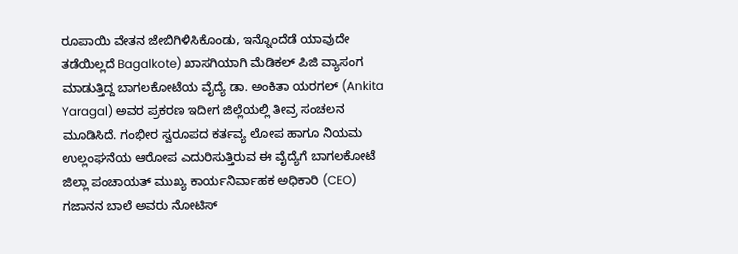ರೂಪಾಯಿ ವೇತನ ಜೇಬಿಗಿಳಿಸಿಕೊಂಡು, ಇನ್ನೊಂದೆಡೆ ಯಾವುದೇ ತಡೆಯಿಲ್ಲದೆ Bagalkote) ಖಾಸಗಿಯಾಗಿ ಮೆಡಿಕಲ್ ಪಿಜಿ ವ್ಯಾಸಂಗ ಮಾಡುತ್ತಿದ್ದ ಬಾಗಲಕೋಟೆಯ ವೈದ್ಯೆ ಡಾ. ಅಂಕಿತಾ ಯರಗಲ್ (Ankita Yaragal) ಅವರ ಪ್ರಕರಣ ಇದೀಗ ಜಿಲ್ಲೆಯಲ್ಲಿ ತೀವ್ರ ಸಂಚಲನ ಮೂಡಿಸಿದೆ. ಗಂಭೀರ ಸ್ವರೂಪದ ಕರ್ತವ್ಯ ಲೋಪ ಹಾಗೂ ನಿಯಮ ಉಲ್ಲಂಘನೆಯ ಆರೋಪ ಎದುರಿಸುತ್ತಿರುವ ಈ ವೈದ್ಯೆಗೆ ಬಾಗಲಕೋಟೆ ಜಿಲ್ಲಾ ಪಂಚಾಯತ್ ಮುಖ್ಯ ಕಾರ್ಯನಿರ್ವಾಹಕ ಅಧಿಕಾರಿ (CEO) ಗಜಾನನ ಬಾಲೆ ಅವರು ನೋಟಿಸ್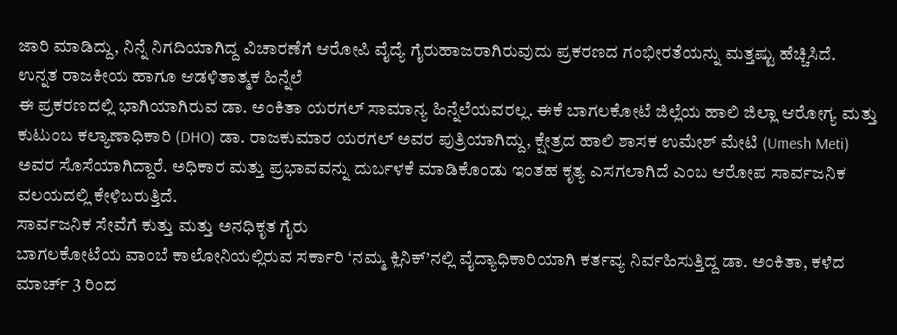ಜಾರಿ ಮಾಡಿದ್ದು, ನಿನ್ನೆ ನಿಗದಿಯಾಗಿದ್ದ ವಿಚಾರಣೆಗೆ ಆರೋಪಿ ವೈದ್ಯೆ ಗೈರುಹಾಜರಾಗಿರುವುದು ಪ್ರಕರಣದ ಗಂಭೀರತೆಯನ್ನು ಮತ್ತಷ್ಟು ಹೆಚ್ಚಿಸಿದೆ.
ಉನ್ನತ ರಾಜಕೀಯ ಹಾಗೂ ಆಡಳಿತಾತ್ಮಕ ಹಿನ್ನೆಲೆ
ಈ ಪ್ರಕರಣದಲ್ಲಿ ಭಾಗಿಯಾಗಿರುವ ಡಾ. ಅಂಕಿತಾ ಯರಗಲ್ ಸಾಮಾನ್ಯ ಹಿನ್ನೆಲೆಯವರಲ್ಲ. ಈಕೆ ಬಾಗಲಕೋಟೆ ಜಿಲ್ಲೆಯ ಹಾಲಿ ಜಿಲ್ಲಾ ಆರೋಗ್ಯ ಮತ್ತು ಕುಟುಂಬ ಕಲ್ಯಾಣಾಧಿಕಾರಿ (DHO) ಡಾ. ರಾಜಕುಮಾರ ಯರಗಲ್ ಅವರ ಪುತ್ರಿಯಾಗಿದ್ದು, ಕ್ಷೇತ್ರದ ಹಾಲಿ ಶಾಸಕ ಉಮೇಶ್ ಮೇಟಿ (Umesh Meti) ಅವರ ಸೊಸೆಯಾಗಿದ್ದಾರೆ. ಅಧಿಕಾರ ಮತ್ತು ಪ್ರಭಾವವನ್ನು ದುರ್ಬಳಕೆ ಮಾಡಿಕೊಂಡು ಇಂತಹ ಕೃತ್ಯ ಎಸಗಲಾಗಿದೆ ಎಂಬ ಆರೋಪ ಸಾರ್ವಜನಿಕ ವಲಯದಲ್ಲಿ ಕೇಳಿಬರುತ್ತಿದೆ.
ಸಾರ್ವಜನಿಕ ಸೇವೆಗೆ ಕುತ್ತು ಮತ್ತು ಅನಧಿಕೃತ ಗೈರು
ಬಾಗಲಕೋಟೆಯ ವಾಂಬೆ ಕಾಲೋನಿಯಲ್ಲಿರುವ ಸರ್ಕಾರಿ ‘ನಮ್ಮ ಕ್ಲಿನಿಕ್’ನಲ್ಲಿ ವೈದ್ಯಾಧಿಕಾರಿಯಾಗಿ ಕರ್ತವ್ಯ ನಿರ್ವಹಿಸುತ್ತಿದ್ದ ಡಾ. ಅಂಕಿತಾ, ಕಳೆದ ಮಾರ್ಚ್ 3 ರಿಂದ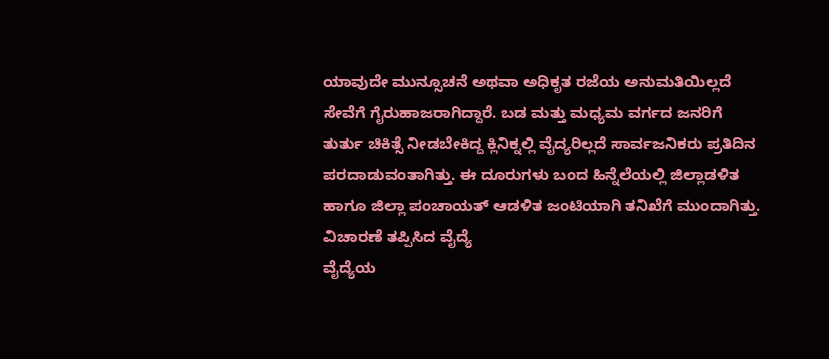ಯಾವುದೇ ಮುನ್ಸೂಚನೆ ಅಥವಾ ಅಧಿಕೃತ ರಜೆಯ ಅನುಮತಿಯಿಲ್ಲದೆ ಸೇವೆಗೆ ಗೈರುಹಾಜರಾಗಿದ್ದಾರೆ. ಬಡ ಮತ್ತು ಮಧ್ಯಮ ವರ್ಗದ ಜನರಿಗೆ ತುರ್ತು ಚಿಕಿತ್ಸೆ ನೀಡಬೇಕಿದ್ದ ಕ್ಲಿನಿಕ್ನಲ್ಲಿ ವೈದ್ಯರಿಲ್ಲದೆ ಸಾರ್ವಜನಿಕರು ಪ್ರತಿದಿನ ಪರದಾಡುವಂತಾಗಿತ್ತು. ಈ ದೂರುಗಳು ಬಂದ ಹಿನ್ನೆಲೆಯಲ್ಲಿ ಜಿಲ್ಲಾಡಳಿತ ಹಾಗೂ ಜಿಲ್ಲಾ ಪಂಚಾಯತ್ ಆಡಳಿತ ಜಂಟಿಯಾಗಿ ತನಿಖೆಗೆ ಮುಂದಾಗಿತ್ತು.
ವಿಚಾರಣೆ ತಪ್ಪಿಸಿದ ವೈದ್ಯೆ
ವೈದ್ಯೆಯ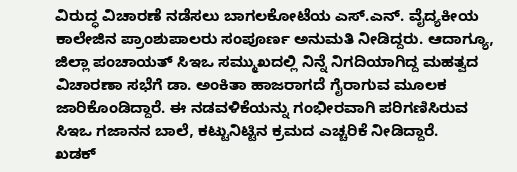ವಿರುದ್ಧ ವಿಚಾರಣೆ ನಡೆಸಲು ಬಾಗಲಕೋಟೆಯ ಎಸ್.ಎನ್. ವೈದ್ಯಕೀಯ ಕಾಲೇಜಿನ ಪ್ರಾಂಶುಪಾಲರು ಸಂಪೂರ್ಣ ಅನುಮತಿ ನೀಡಿದ್ದರು. ಆದಾಗ್ಯೂ, ಜಿಲ್ಲಾ ಪಂಚಾಯತ್ ಸಿಇಒ ಸಮ್ಮುಖದಲ್ಲಿ ನಿನ್ನೆ ನಿಗದಿಯಾಗಿದ್ದ ಮಹತ್ವದ ವಿಚಾರಣಾ ಸಭೆಗೆ ಡಾ. ಅಂಕಿತಾ ಹಾಜರಾಗದೆ ಗೈರಾಗುವ ಮೂಲಕ ಜಾರಿಕೊಂಡಿದ್ದಾರೆ. ಈ ನಡವಳಿಕೆಯನ್ನು ಗಂಭೀರವಾಗಿ ಪರಿಗಣಿಸಿರುವ ಸಿಇಒ ಗಜಾನನ ಬಾಲೆ, ಕಟ್ಟುನಿಟ್ಟಿನ ಕ್ರಮದ ಎಚ್ಚರಿಕೆ ನೀಡಿದ್ದಾರೆ.
ಖಡಕ್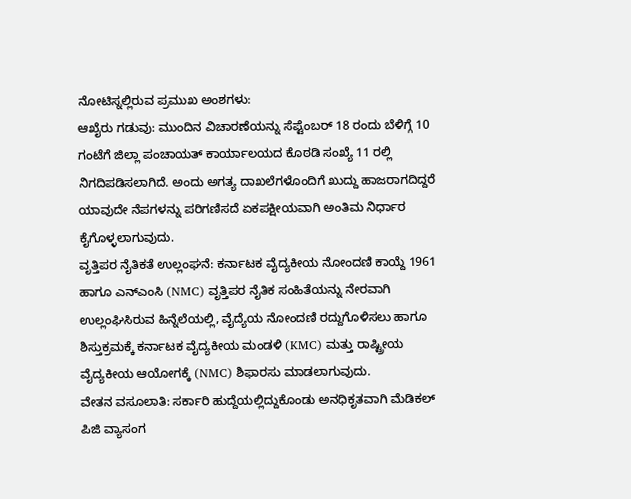ನೋಟಿಸ್ನಲ್ಲಿರುವ ಪ್ರಮುಖ ಅಂಶಗಳು:
ಆಖೈರು ಗಡುವು: ಮುಂದಿನ ವಿಚಾರಣೆಯನ್ನು ಸೆಪ್ಟೆಂಬರ್ 18 ರಂದು ಬೆಳಿಗ್ಗೆ 10 ಗಂಟೆಗೆ ಜಿಲ್ಲಾ ಪಂಚಾಯತ್ ಕಾರ್ಯಾಲಯದ ಕೊಠಡಿ ಸಂಖ್ಯೆ 11 ರಲ್ಲಿ ನಿಗದಿಪಡಿಸಲಾಗಿದೆ. ಅಂದು ಅಗತ್ಯ ದಾಖಲೆಗಳೊಂದಿಗೆ ಖುದ್ದು ಹಾಜರಾಗದಿದ್ದರೆ ಯಾವುದೇ ನೆಪಗಳನ್ನು ಪರಿಗಣಿಸದೆ ಏಕಪಕ್ಷೀಯವಾಗಿ ಅಂತಿಮ ನಿರ್ಧಾರ ಕೈಗೊಳ್ಳಲಾಗುವುದು.
ವೃತ್ತಿಪರ ನೈತಿಕತೆ ಉಲ್ಲಂಘನೆ: ಕರ್ನಾಟಕ ವೈದ್ಯಕೀಯ ನೋಂದಣಿ ಕಾಯ್ದೆ 1961 ಹಾಗೂ ಎನ್ಎಂಸಿ (NMC) ವೃತ್ತಿಪರ ನೈತಿಕ ಸಂಹಿತೆಯನ್ನು ನೇರವಾಗಿ ಉಲ್ಲಂಘಿಸಿರುವ ಹಿನ್ನೆಲೆಯಲ್ಲಿ, ವೈದ್ಯೆಯ ನೋಂದಣಿ ರದ್ದುಗೊಳಿಸಲು ಹಾಗೂ ಶಿಸ್ತುಕ್ರಮಕ್ಕೆ ಕರ್ನಾಟಕ ವೈದ್ಯಕೀಯ ಮಂಡಳಿ (KMC) ಮತ್ತು ರಾಷ್ಟ್ರೀಯ ವೈದ್ಯಕೀಯ ಆಯೋಗಕ್ಕೆ (NMC) ಶಿಫಾರಸು ಮಾಡಲಾಗುವುದು.
ವೇತನ ವಸೂಲಾತಿ: ಸರ್ಕಾರಿ ಹುದ್ದೆಯಲ್ಲಿದ್ದುಕೊಂಡು ಅನಧಿಕೃತವಾಗಿ ಮೆಡಿಕಲ್ ಪಿಜಿ ವ್ಯಾಸಂಗ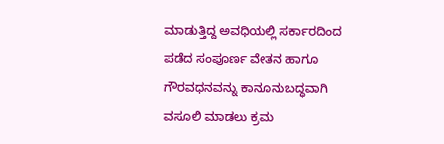ಮಾಡುತ್ತಿದ್ದ ಅವಧಿಯಲ್ಲಿ ಸರ್ಕಾರದಿಂದ ಪಡೆದ ಸಂಪೂರ್ಣ ವೇತನ ಹಾಗೂ ಗೌರವಧನವನ್ನು ಕಾನೂನುಬದ್ಧವಾಗಿ ವಸೂಲಿ ಮಾಡಲು ಕ್ರಮ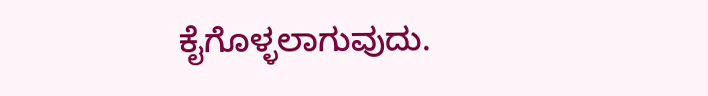ಕೈಗೊಳ್ಳಲಾಗುವುದು.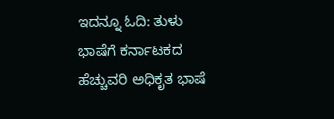ಇದನ್ನೂ ಓದಿ: ತುಳು ಭಾಷೆಗೆ ಕರ್ನಾಟಕದ ಹೆಚ್ಚುವರಿ ಅಧಿಕೃತ ಭಾಷೆ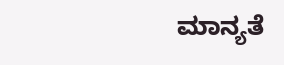ಮಾನ್ಯತೆ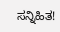ಸನ್ನಿಹಿತ!